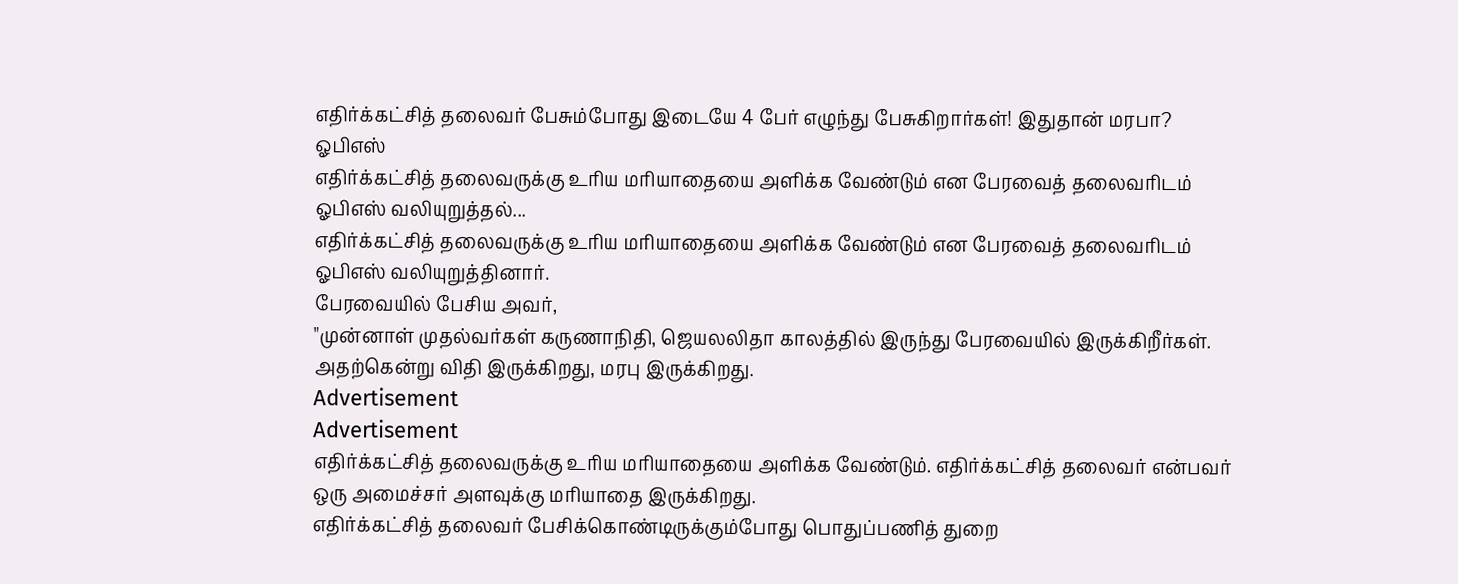எதிர்க்கட்சித் தலைவர் பேசும்போது இடையே 4 பேர் எழுந்து பேசுகிறார்கள்! இதுதான் மரபா? ஓபிஎஸ்
எதிர்க்கட்சித் தலைவருக்கு உரிய மரியாதையை அளிக்க வேண்டும் என பேரவைத் தலைவரிடம் ஓபிஎஸ் வலியுறுத்தல்...
எதிர்க்கட்சித் தலைவருக்கு உரிய மரியாதையை அளிக்க வேண்டும் என பேரவைத் தலைவரிடம் ஓபிஎஸ் வலியுறுத்தினார்.
பேரவையில் பேசிய அவர்,
"முன்னாள் முதல்வர்கள் கருணாநிதி, ஜெயலலிதா காலத்தில் இருந்து பேரவையில் இருக்கிறீர்கள். அதற்கென்று விதி இருக்கிறது, மரபு இருக்கிறது.
Advertisement
Advertisement
எதிர்க்கட்சித் தலைவருக்கு உரிய மரியாதையை அளிக்க வேண்டும். எதிர்க்கட்சித் தலைவர் என்பவர் ஒரு அமைச்சர் அளவுக்கு மரியாதை இருக்கிறது.
எதிர்க்கட்சித் தலைவர் பேசிக்கொண்டிருக்கும்போது பொதுப்பணித் துறை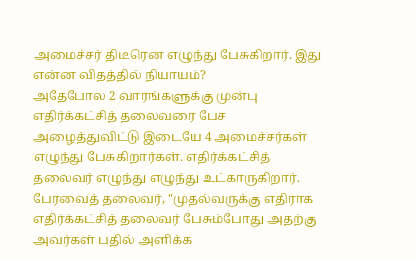அமைச்சர் திடீரென எழுந்து பேசுகிறார். இது என்ன விதத்தில் நியாயம்?
அதேபோல 2 வாரங்களுக்கு முன்பு எதிர்க்கட்சித் தலைவரை பேச அழைத்துவிட்டு இடையே 4 அமைச்சர்கள் எழுந்து பேசுகிறார்கள். எதிர்க்கட்சித் தலைவர் எழுந்து எழுந்து உட்காருகிறார்.
பேரவைத் தலைவர், "முதல்வருக்கு எதிராக எதிர்க்கட்சித் தலைவர் பேசும்போது அதற்கு அவர்கள் பதில் அளிக்க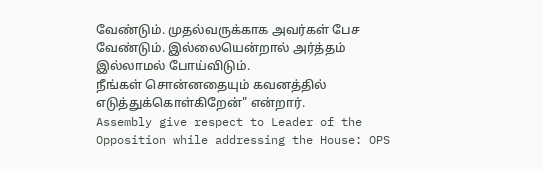வேண்டும். முதல்வருக்காக அவர்கள் பேச வேண்டும். இல்லையென்றால் அர்த்தம் இல்லாமல் போய்விடும்.
நீங்கள் சொன்னதையும் கவனத்தில் எடுத்துக்கொள்கிறேன்" என்றார்.
Assembly give respect to Leader of the Opposition while addressing the House: OPS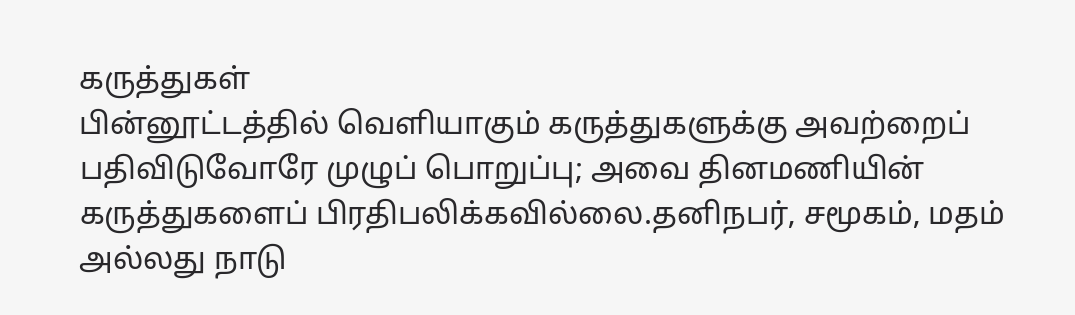கருத்துகள்
பின்னூட்டத்தில் வெளியாகும் கருத்துகளுக்கு அவற்றைப் பதிவிடுவோரே முழுப் பொறுப்பு; அவை தினமணியின் கருத்துகளைப் பிரதிபலிக்கவில்லை.தனிநபர், சமூகம், மதம் அல்லது நாடு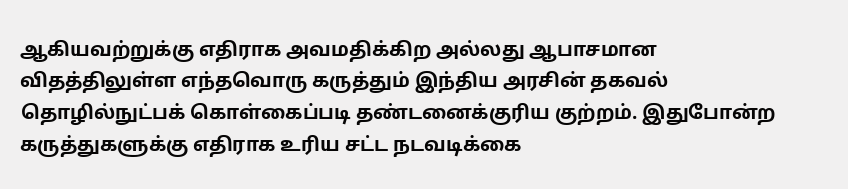ஆகியவற்றுக்கு எதிராக அவமதிக்கிற அல்லது ஆபாசமான விதத்திலுள்ள எந்தவொரு கருத்தும் இந்திய அரசின் தகவல் தொழில்நுட்பக் கொள்கைப்படி தண்டனைக்குரிய குற்றம். இதுபோன்ற கருத்துகளுக்கு எதிராக உரிய சட்ட நடவடிக்கை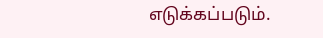எடுக்கப்படும்.